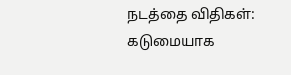நடத்தை விதிகள்: கடுமையாக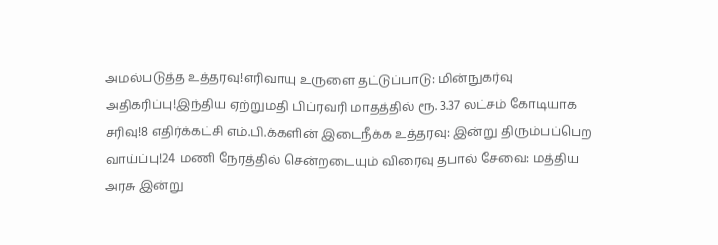அமல்படுத்த உத்தரவு!எரிவாயு உருளை தட்டுப்பாடு: மின்நுகர்வு அதிகரிப்பு!இந்திய ஏற்றுமதி பிப்ரவரி மாதத்தில் ரூ. 3.37 லட்சம் கோடியாக சரிவு!8 எதிர்க்கட்சி எம்.பி.க்களின் இடைநீக்க உத்தரவு: இன்று திரும்பப்பெற வாய்ப்பு!24 மணி நேரத்தில் சென்றடையும் விரைவு தபால் சேவை: மத்திய அரசு இன்று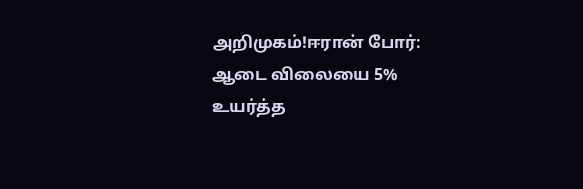அறிமுகம்!ஈரான் போர்: ஆடை விலையை 5% உயர்த்த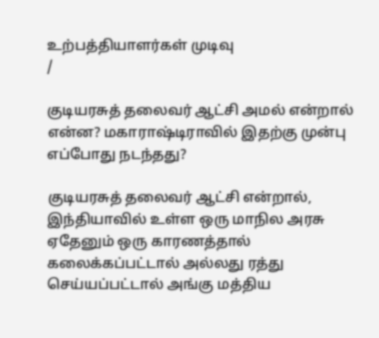உற்பத்தியாளர்கள் முடிவு
/

குடியரசுத் தலைவர் ஆட்சி அமல் என்றால் என்ன? மகாராஷ்டிராவில் இதற்கு முன்பு எப்போது நடந்தது?

குடியரசுத் தலைவர் ஆட்சி என்றால், இந்தியாவில் உள்ள ஒரு மாநில அரசு ஏதேனும் ஒரு காரணத்தால் கலைக்கப்பட்டால் அல்லது ரத்து செய்யப்பட்டால் அங்கு மத்திய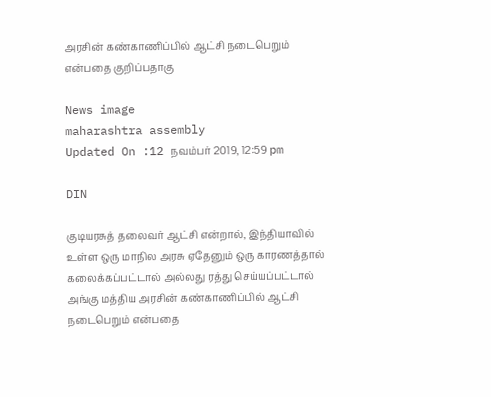அரசின் கண்காணிப்பில் ஆட்சி நடைபெறும் என்பதை குறிப்பதாகு

News image
maharashtra assembly
Updated On :12 நவம்பர் 2019, 12:59 pm

DIN

குடியரசுத் தலைவர் ஆட்சி என்றால், இந்தியாவில் உள்ள ஒரு மாநில அரசு ஏதேனும் ஒரு காரணத்தால் கலைக்கப்பட்டால் அல்லது ரத்து செய்யப்பட்டால் அங்கு மத்திய அரசின் கண்காணிப்பில் ஆட்சி நடைபெறும் என்பதை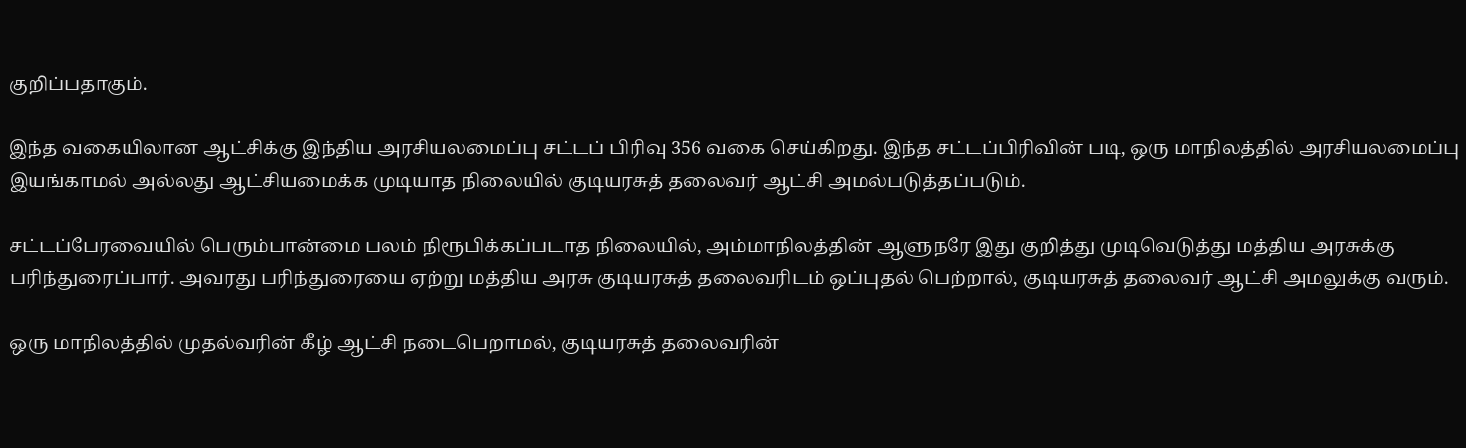குறிப்பதாகும்.

இந்த வகையிலான ஆட்சிக்கு இந்திய அரசியலமைப்பு சட்டப் பிரிவு 356 வகை செய்கிறது. இந்த சட்டப்பிரிவின் படி, ஒரு மாநிலத்தில் அரசியலமைப்பு இயங்காமல் அல்லது ஆட்சியமைக்க முடியாத நிலையில் குடியரசுத் தலைவர் ஆட்சி அமல்படுத்தப்படும்.

சட்டப்பேரவையில் பெரும்பான்மை பலம் நிரூபிக்கப்படாத நிலையில், அம்மாநிலத்தின் ஆளுநரே இது குறித்து முடிவெடுத்து மத்திய அரசுக்கு பரிந்துரைப்பார். அவரது பரிந்துரையை ஏற்று மத்திய அரசு குடியரசுத் தலைவரிடம் ஒப்புதல் பெற்றால், குடியரசுத் தலைவர் ஆட்சி அமலுக்கு வரும்.

ஒரு மாநிலத்தில் முதல்வரின் கீழ் ஆட்சி நடைபெறாமல், குடியரசுத் தலைவரின்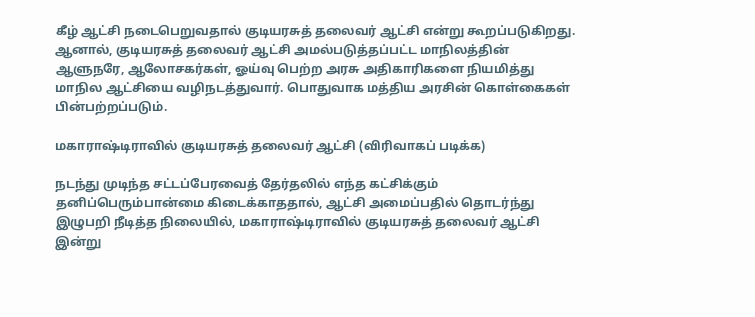கீழ் ஆட்சி நடைபெறுவதால் குடியரசுத் தலைவர் ஆட்சி என்று கூறப்படுகிறது. ஆனால், குடியரசுத் தலைவர் ஆட்சி அமல்படுத்தப்பட்ட மாநிலத்தின் ஆளுநரே, ஆலோசகர்கள், ஓய்வு பெற்ற அரசு அதிகாரிகளை நியமித்து மாநில ஆட்சியை வழிநடத்துவார். பொதுவாக மத்திய அரசின் கொள்கைகள் பின்பற்றப்படும்.

மகாராஷ்டிராவில் குடியரசுத் தலைவர் ஆட்சி (விரிவாகப் படிக்க)

நடந்து முடிந்த சட்டப்பேரவைத் தேர்தலில் எந்த கட்சிக்கும் தனிப்பெரும்பான்மை கிடைக்காததால், ஆட்சி அமைப்பதில் தொடர்ந்து இழுபறி நீடித்த நிலையில், மகாராஷ்டிராவில் குடியரசுத் தலைவர் ஆட்சி இன்று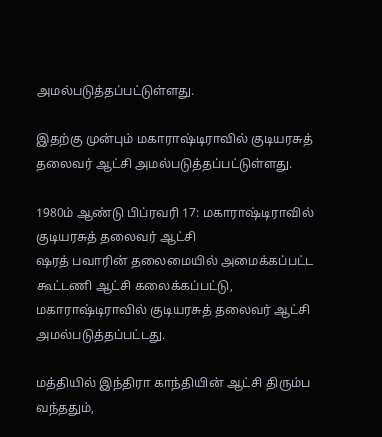அமல்படுத்தப்பட்டுள்ளது.

இதற்கு முன்பும் மகாராஷ்டிராவில் குடியரசுத் தலைவர் ஆட்சி அமல்படுத்தப்பட்டுள்ளது.

1980ம் ஆண்டு பிப்ரவரி 17: மகாராஷ்டிராவில் குடியரசுத் தலைவர் ஆட்சி
ஷரத் பவாரின் தலைமையில் அமைக்கப்பட்ட கூட்டணி ஆட்சி கலைக்கப்பட்டு, மகாராஷ்டிராவில் குடியரசுத் தலைவர் ஆட்சி அமல்படுத்தப்பட்டது.

மத்தியில் இந்திரா காந்தியின் ஆட்சி திரும்ப வந்ததும்,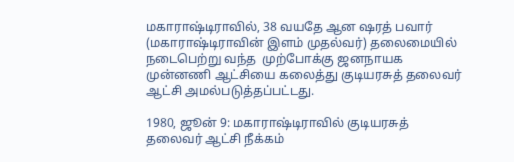மகாராஷ்டிராவில், 38 வயதே ஆன ஷரத் பவார் (மகாராஷ்டிராவின் இளம் முதல்வர்) தலைமையில் நடைபெற்று வந்த  முற்போக்கு ஜனநாயக முன்னணி ஆட்சியை கலைத்து குடியரசுத் தலைவர் ஆட்சி அமல்படுத்தப்பட்டது.

1980, ஜூன் 9: மகாராஷ்டிராவில் குடியரசுத் தலைவர் ஆட்சி நீக்கம்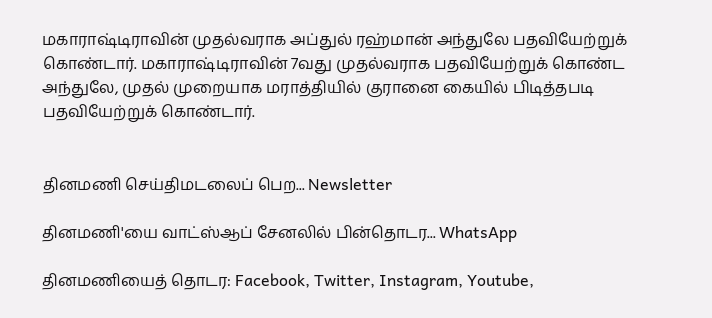மகாராஷ்டிராவின் முதல்வராக அப்துல் ரஹ்மான் அந்துலே பதவியேற்றுக் கொண்டார். மகாராஷ்டிராவின் 7வது முதல்வராக பதவியேற்றுக் கொண்ட அந்துலே, முதல் முறையாக மராத்தியில் குரானை கையில் பிடித்தபடி பதவியேற்றுக் கொண்டார்.


தினமணி செய்திமடலைப் பெற... Newsletter

தினமணி'யை வாட்ஸ்ஆப் சேனலில் பின்தொடர... WhatsApp

தினமணியைத் தொடர: Facebook, Twitter, Instagram, Youtube,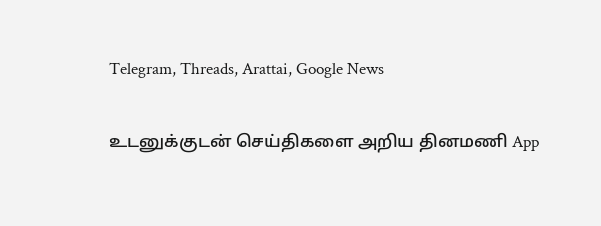Telegram, Threads, Arattai, Google News

உடனுக்குடன் செய்திகளை அறிய தினமணி App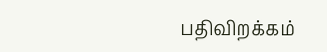பதிவிறக்கம்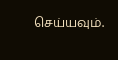செய்யவும்.